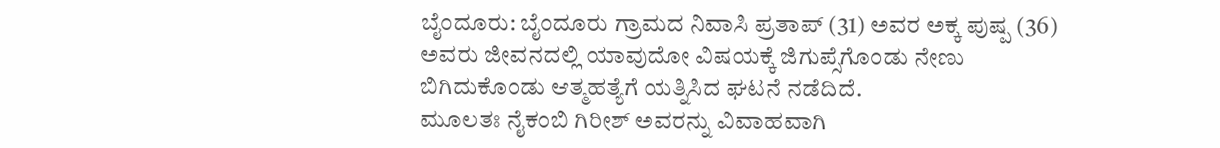ಬೈಂದೂರು: ಬೈಂದೂರು ಗ್ರಾಮದ ನಿವಾಸಿ ಪ್ರತಾಪ್ (31) ಅವರ ಅಕ್ಕ ಪುಷ್ಪ (36) ಅವರು ಜೀವನದಲ್ಲಿ ಯಾವುದೋ ವಿಷಯಕ್ಕೆ ಜಿಗುಪ್ಸೆಗೊಂಡು ನೇಣು ಬಿಗಿದುಕೊಂಡು ಆತ್ಮಹತ್ಯೆಗೆ ಯತ್ನಿಸಿದ ಘಟನೆ ನಡೆದಿದೆ.
ಮೂಲತಃ ನೈಕಂಬಿ ಗಿರೀಶ್ ಅವರನ್ನು ವಿವಾಹವಾಗಿ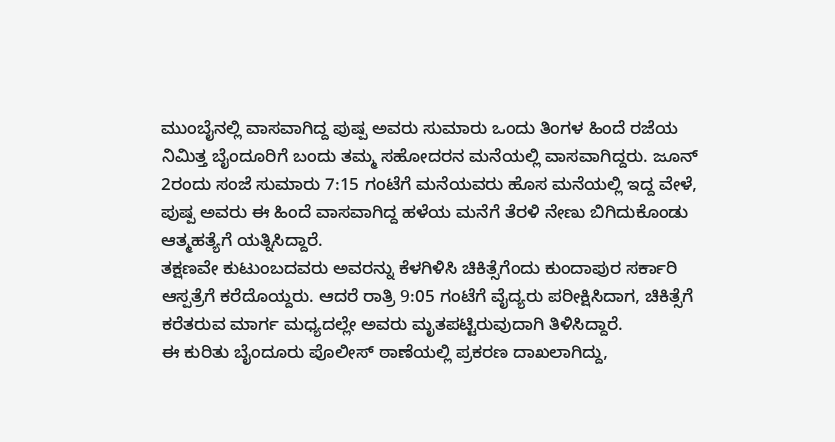ಮುಂಬೈನಲ್ಲಿ ವಾಸವಾಗಿದ್ದ ಪುಷ್ಪ ಅವರು ಸುಮಾರು ಒಂದು ತಿಂಗಳ ಹಿಂದೆ ರಜೆಯ ನಿಮಿತ್ತ ಬೈಂದೂರಿಗೆ ಬಂದು ತಮ್ಮ ಸಹೋದರನ ಮನೆಯಲ್ಲಿ ವಾಸವಾಗಿದ್ದರು. ಜೂನ್ 2ರಂದು ಸಂಜೆ ಸುಮಾರು 7:15 ಗಂಟೆಗೆ ಮನೆಯವರು ಹೊಸ ಮನೆಯಲ್ಲಿ ಇದ್ದ ವೇಳೆ, ಪುಷ್ಪ ಅವರು ಈ ಹಿಂದೆ ವಾಸವಾಗಿದ್ದ ಹಳೆಯ ಮನೆಗೆ ತೆರಳಿ ನೇಣು ಬಿಗಿದುಕೊಂಡು ಆತ್ಮಹತ್ಯೆಗೆ ಯತ್ನಿಸಿದ್ದಾರೆ.
ತಕ್ಷಣವೇ ಕುಟುಂಬದವರು ಅವರನ್ನು ಕೆಳಗಿಳಿಸಿ ಚಿಕಿತ್ಸೆಗೆಂದು ಕುಂದಾಪುರ ಸರ್ಕಾರಿ ಆಸ್ಪತ್ರೆಗೆ ಕರೆದೊಯ್ದರು. ಆದರೆ ರಾತ್ರಿ 9:05 ಗಂಟೆಗೆ ವೈದ್ಯರು ಪರೀಕ್ಷಿಸಿದಾಗ, ಚಿಕಿತ್ಸೆಗೆ ಕರೆತರುವ ಮಾರ್ಗ ಮಧ್ಯದಲ್ಲೇ ಅವರು ಮೃತಪಟ್ಟಿರುವುದಾಗಿ ತಿಳಿಸಿದ್ದಾರೆ.
ಈ ಕುರಿತು ಬೈಂದೂರು ಪೊಲೀಸ್ ಠಾಣೆಯಲ್ಲಿ ಪ್ರಕರಣ ದಾಖಲಾಗಿದ್ದು,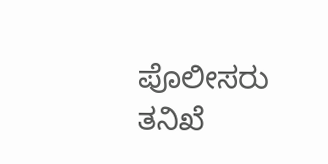ಪೊಲೀಸರು ತನಿಖೆ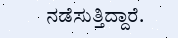ನಡೆಸುತ್ತಿದ್ದಾರೆ.